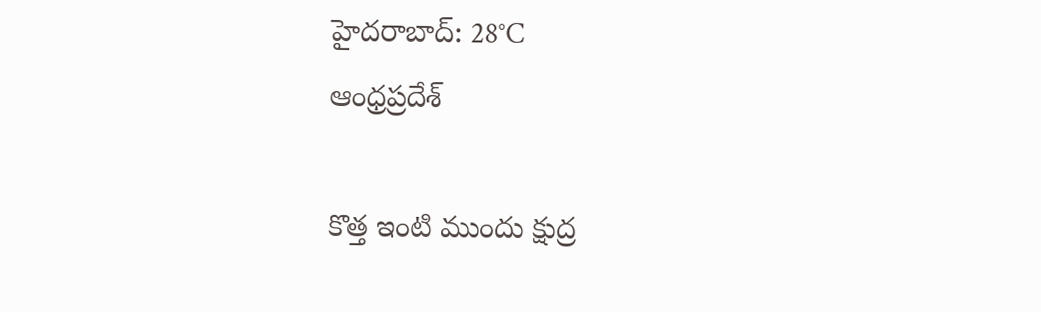హైదరాబాద్: 28°C
ఆంధ్రప్రదేశ్

కొత్త ఇంటి ముందు క్షుద్ర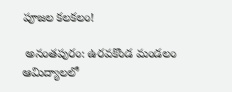పూజల కలకలం!

 అనంతపురం: ఉరవకొండ మండలం ఆమిద్యాలలో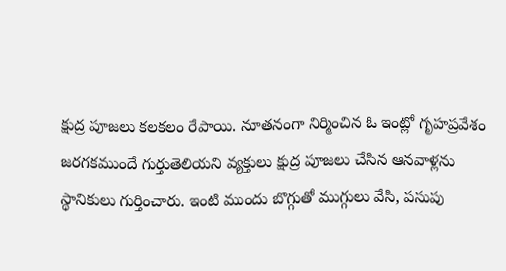క్షుద్ర పూజలు కలకలం రేపాయి. నూతనంగా నిర్మించిన ఓ ఇంట్లో గృహప్రవేశం జరగకముందే గుర్తుతెలియని వ్యక్తులు క్షుద్ర పూజలు చేసిన ఆనవాళ్లను స్థానికులు గుర్తించారు. ఇంటి ముందు బొగ్గుతో ముగ్గులు వేసి, పసుపు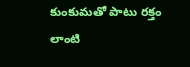కుంకుమతో పాటు రక్తం లాంటి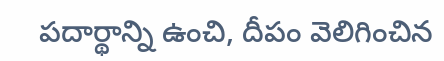పదార్థాన్ని ఉంచి, దీపం వెలిగించిన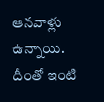ఆనవాళ్లు ఉన్నాయి. దీంతో ఇంటి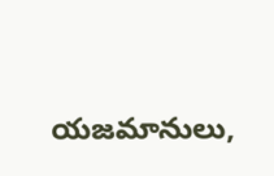యజమానులు,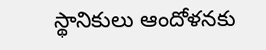స్థానికులు ఆందోళనకు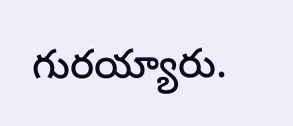గురయ్యారు.